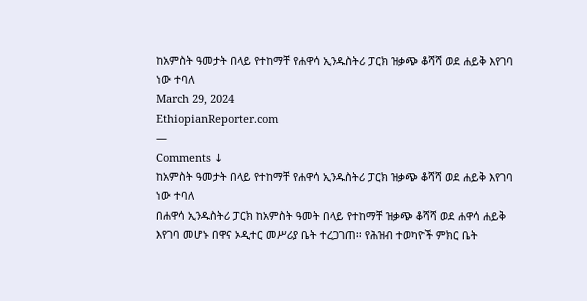ከአምስት ዓመታት በላይ የተከማቸ የሐዋሳ ኢንዱስትሪ ፓርክ ዝቃጭ ቆሻሻ ወደ ሐይቅ እየገባ ነው ተባለ
March 29, 2024
EthiopianReporter.com
—
Comments ↓
ከአምስት ዓመታት በላይ የተከማቸ የሐዋሳ ኢንዱስትሪ ፓርክ ዝቃጭ ቆሻሻ ወደ ሐይቅ እየገባ ነው ተባለ
በሐዋሳ ኢንዱስትሪ ፓርክ ከአምስት ዓመት በላይ የተከማቸ ዝቃጭ ቆሻሻ ወደ ሐዋሳ ሐይቅ እየገባ መሆኑ በዋና ኦዲተር መሥሪያ ቤት ተረጋገጠ፡፡ የሕዝብ ተወካዮች ምክር ቤት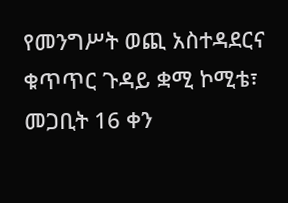የመንግሥት ወጪ አስተዳደርና ቁጥጥር ጉዳይ ቋሚ ኮሚቴ፣ መጋቢት 16 ቀን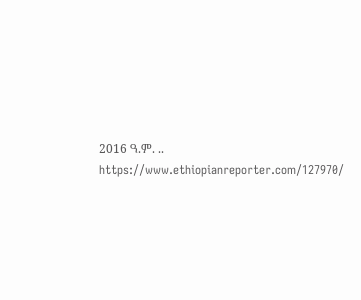2016 ዓ.ም. ..
https://www.ethiopianreporter.com/127970/